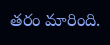తరం మారింది.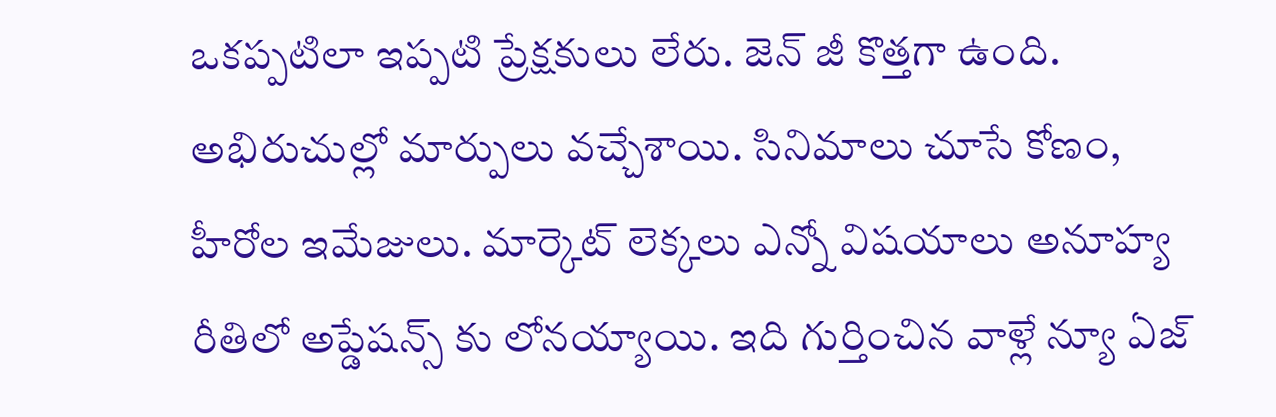ఒకప్పటిలా ఇప్పటి ప్రేక్షకులు లేరు. జెన్ జీ కొత్తగా ఉంది. అభిరుచుల్లో మార్పులు వచ్చేశాయి. సినిమాలు చూసే కోణం, హీరోల ఇమేజులు. మార్కెట్ లెక్కలు ఎన్నో విషయాలు అనూహ్య రీతిలో అప్డేషన్స్ కు లోనయ్యాయి. ఇది గుర్తించిన వాళ్లే న్యూ ఏజ్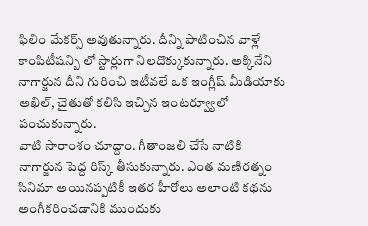ఫిలిం మేకర్స్ అవుతున్నారు. దీన్ని పాటించిన వాళ్లే కాంపిటీషన్బి లో స్టార్లుగా నిలదొక్కుకున్నారు. అక్కినేని నాగార్జున దీని గురించి ఇటీవలే ఒక ఇంగ్లీష్ మీడియాకు అఖిల్, చైతుతో కలిసి ఇచ్చిన ఇంటర్వ్యూలో పంచుకున్నారు.
వాటి సారాంశం చూద్దాం. గీతాంజలి చేసే నాటికి నాగార్జున పెద్ద రిస్క్ తీసుకున్నారు. ఎంత మణిరత్నం సినిమా అయినప్పటికీ ఇతర హీరోలు అలాంటి కథను అంగీకరించడానికి ముందుకు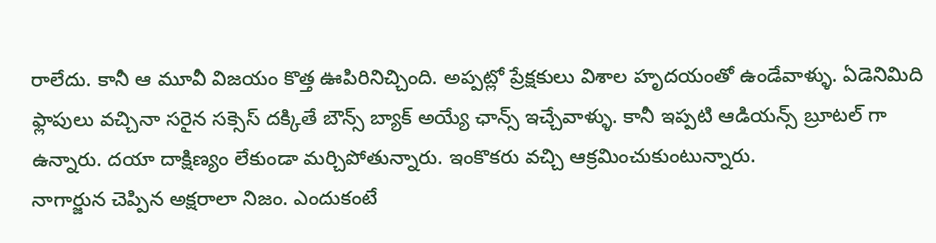రాలేదు. కానీ ఆ మూవీ విజయం కొత్త ఊపిరినిచ్చింది. అప్పట్లో ప్రేక్షకులు విశాల హృదయంతో ఉండేవాళ్ళు. ఏడెనిమిది ఫ్లాపులు వచ్చినా సరైన సక్సెస్ దక్కితే బౌన్స్ బ్యాక్ అయ్యే ఛాన్స్ ఇచ్చేవాళ్ళు. కానీ ఇప్పటి ఆడియన్స్ బ్రూటల్ గా ఉన్నారు. దయా దాక్షిణ్యం లేకుండా మర్చిపోతున్నారు. ఇంకొకరు వచ్చి ఆక్రమించుకుంటున్నారు.
నాగార్జున చెప్పిన అక్షరాలా నిజం. ఎందుకంటే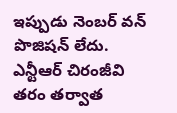ఇప్పుడు నెంబర్ వన్ పొజిషన్ లేదు. ఎన్టీఆర్ చిరంజీవి తరం తర్వాత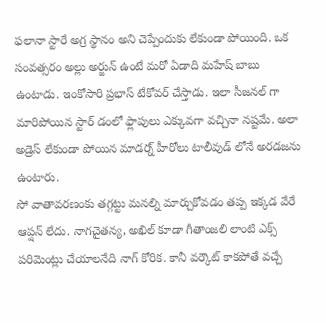ఫలానా స్టారే అగ్ర స్థానం అని చెప్పేందుకు లేకుండా పోయింది. ఒక సంవత్సరం అల్లు అర్జున్ ఉంటే మరో ఏడాది మహేష్ బాబు ఉంటాడు. ఇంకోసారి ప్రభాస్ టేకోవర్ చేస్తాడు. ఇలా సీజనల్ గా మారిపోయిన స్టార్ డంలో ఫ్లాపులు ఎక్కువగా వచ్చినా నష్టమే. అలా అడ్రెస్ లేకుండా పోయిన మాడర్న్ హీరోలు టాలీవుడ్ లోనే అరడజను ఉంటారు.
సో వాతావరణంకు తగ్గట్టు మనల్ని మార్చుకోవడం తప్ప ఇక్కడ వేరే ఆప్షన్ లేదు. నాగచైతన్య, అఖిల్ కూడా గీతాంజలి లాంటి ఎక్స్ పరిమెంట్లు చేయాలనేది నాగ్ కోరిక. కానీ వర్కౌట్ కాకపోతే వచ్చే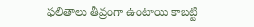ఫలితాలు తీవ్రంగా ఉంటాయి కాబట్టి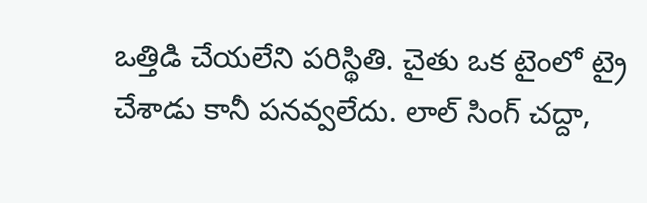ఒత్తిడి చేయలేని పరిస్థితి. చైతు ఒక టైంలో ట్రై చేశాడు కానీ పనవ్వలేదు. లాల్ సింగ్ చద్దా,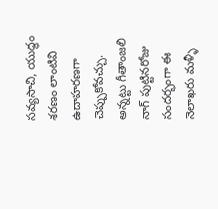సవ్యసాచి, యుద్ధం శరణం లాంటివి ఉదాహరణగా చెప్పుకోవచ్చు. అన్నట్టు గీతాంజలి నాగ్ పుట్టినరోజు సందర్భంగా ఈ నెలాఖరు మళ్ళీ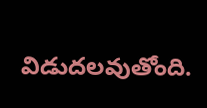విడుదలవుతోంది.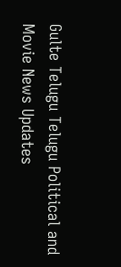Gulte Telugu Telugu Political and Movie News Updates